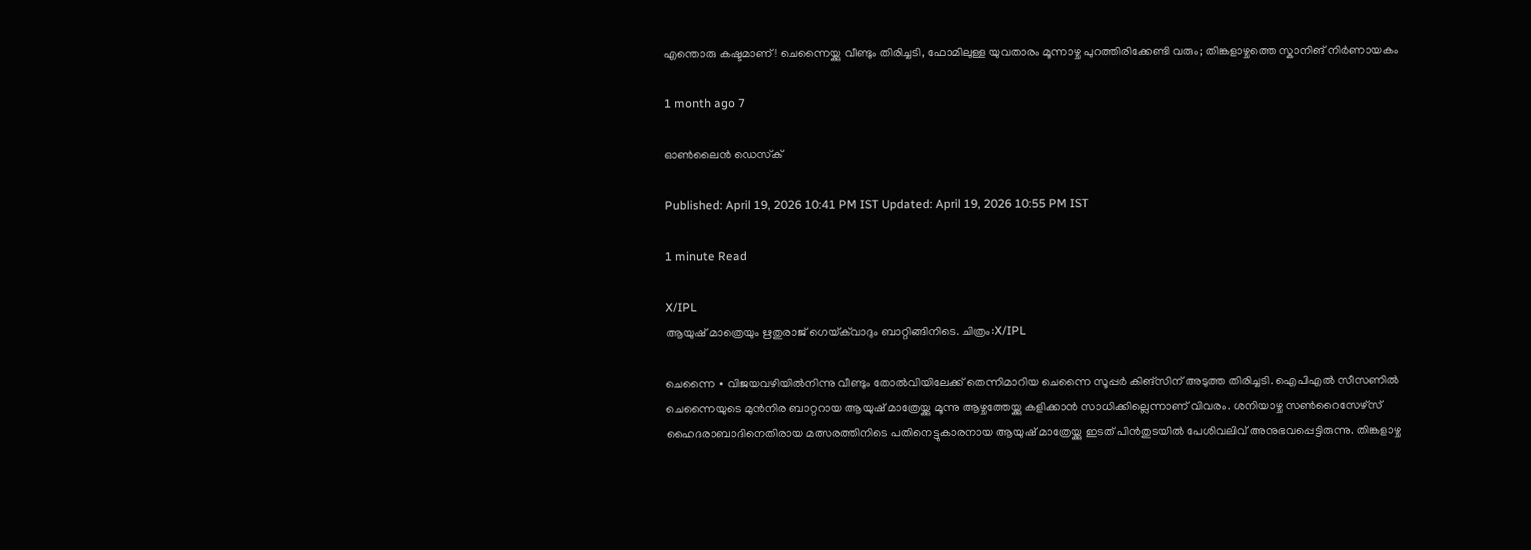എന്തൊരു കഷ്ടമാണ്! ചെന്നൈയ്ക്കു വീണ്ടും തിരിച്ചടി, ഫോമിലുള്ള യുവതാരം മൂന്നാഴ്ച പുറത്തിരിക്കേണ്ടി വരും; തിങ്കളാഴ്ചത്തെ സ്കാനിങ് നിർണായകം

1 month ago 7

ഓൺലൈൻ ഡെസ്‌ക്

Published: April 19, 2026 10:41 PM IST Updated: April 19, 2026 10:55 PM IST

1 minute Read

X/IPL
ആയുഷ് മാത്രെയും ഋതുരാജ് ഗെയ്‌ക്‌വാദും ബാറ്റിങ്ങിനിടെ. ചിത്രം:X/IPL

ചെന്നൈ ∙ വിജയവഴിയിൽനിന്നു വീണ്ടും തോൽവിയിലേക്ക് തെന്നിമാറിയ ചെന്നൈ സൂപ്പർ കിങ്സിന് അടുത്ത തിരിച്ചടി. ഐപിഎൽ സീസണിൽ ചെന്നൈയുടെ മുൻനിര ബാറ്ററായ ആയുഷ് മാത്രേയ്ക്കു മൂന്നു ആഴ്ചത്തേയ്ക്കു കളിക്കാൻ സാധിക്കില്ലെന്നാണ് വിവരം. ശനിയാഴ്ച സൺറൈസേഴ്സ് ഹൈദരാബാദിനെതിരായ മത്സരത്തിനിടെ പതിനെട്ടുകാരനായ ആയുഷ് മാത്രേയ്ക്കു ഇടത് പിൻതുടയിൽ പേശിവലിവ് അനുഭവപ്പെട്ടിരുന്നു. തിങ്കളാഴ്ച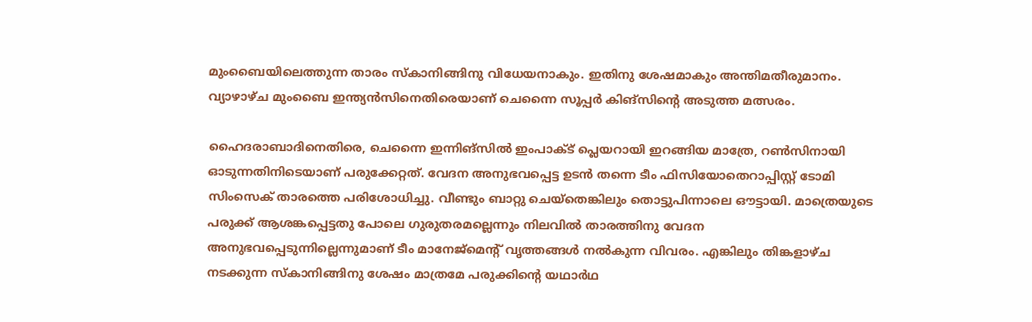മുംബൈയിലെത്തുന്ന താരം സ്കാനിങ്ങിനു വിധേയനാകും. ഇതിനു ശേഷമാകും അന്തിമതീരുമാനം. വ്യാഴാഴ്ച മുംബൈ ഇന്ത്യൻസിനെതിരെയാണ് ചെന്നൈ സൂപ്പർ കിങ്സിന്റെ അടുത്ത മത്സരം.

ഹൈദരാബാദിനെതിരെ, ചെന്നൈ ഇന്നിങ്സിൽ ഇംപാക്ട് പ്ലെയറായി ഇറങ്ങിയ മാത്രേ, റൺസിനായി ഓടുന്നതിനിടെയാണ് പരുക്കേറ്റത്. വേദന അനുഭവപ്പെട്ട ഉടൻ തന്നെ ടീം ഫിസിയോതെറാപ്പിസ്റ്റ് ടോമി സിംസെക് താരത്തെ പരിശോധിച്ചു. വീണ്ടും ബാറ്റു ചെയ്തെങ്കിലും തൊട്ടുപിന്നാലെ ഔട്ടായി. മാത്രെയുടെ പരുക്ക് ആശങ്കപ്പെട്ടതു പോലെ ഗുരുതരമല്ലെന്നും നിലവിൽ താരത്തിനു വേദന അനുഭവപ്പെടുന്നില്ലെന്നുമാണ് ടീം മാനേജ്മെന്റ് വൃത്തങ്ങൾ നൽകുന്ന വിവരം. എങ്കിലും തിങ്കളാഴ്ച നടക്കുന്ന സ്കാനിങ്ങിനു ശേഷം മാത്രമേ പരുക്കിന്റെ യഥാർഥ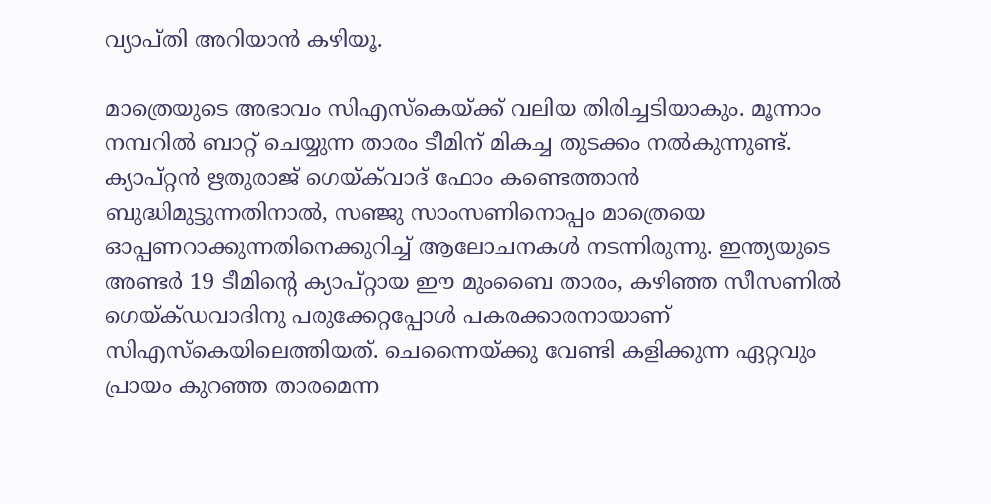വ്യാപ്തി അറിയാൻ കഴിയൂ.

മാത്രെയുടെ അഭാവം സിഎസ്‌കെയ്ക്ക് വലിയ തിരിച്ചടിയാകും. മൂന്നാം നമ്പറിൽ ബാറ്റ് ചെയ്യുന്ന താരം ടീമിന് മികച്ച തുടക്കം നൽകുന്നുണ്ട്. ക്യാപ്റ്റൻ ഋതുരാജ് ഗെയ്‌ക്‌വാദ് ഫോം കണ്ടെത്താൻ ബുദ്ധിമുട്ടുന്നതിനാൽ, സഞ്ജു സാംസണിനൊപ്പം മാത്രെയെ ഓപ്പണറാക്കുന്നതിനെക്കുറിച്ച് ആലോചനകൾ നടന്നിരുന്നു. ഇന്ത്യയുടെ അണ്ടർ 19 ടീമിന്റെ ക്യാപ്റ്റായ ഈ മുംബൈ താരം, കഴിഞ്ഞ സീസണിൽ ഗെയ്‍ക്ഡവാദിനു പരുക്കേറ്റപ്പോൾ പകരക്കാരനായാണ് സിഎസ്‌കെയിലെത്തിയത്. ചെന്നൈയ്ക്കു വേണ്ടി കളിക്കുന്ന ഏറ്റവും പ്രായം കുറഞ്ഞ താരമെന്ന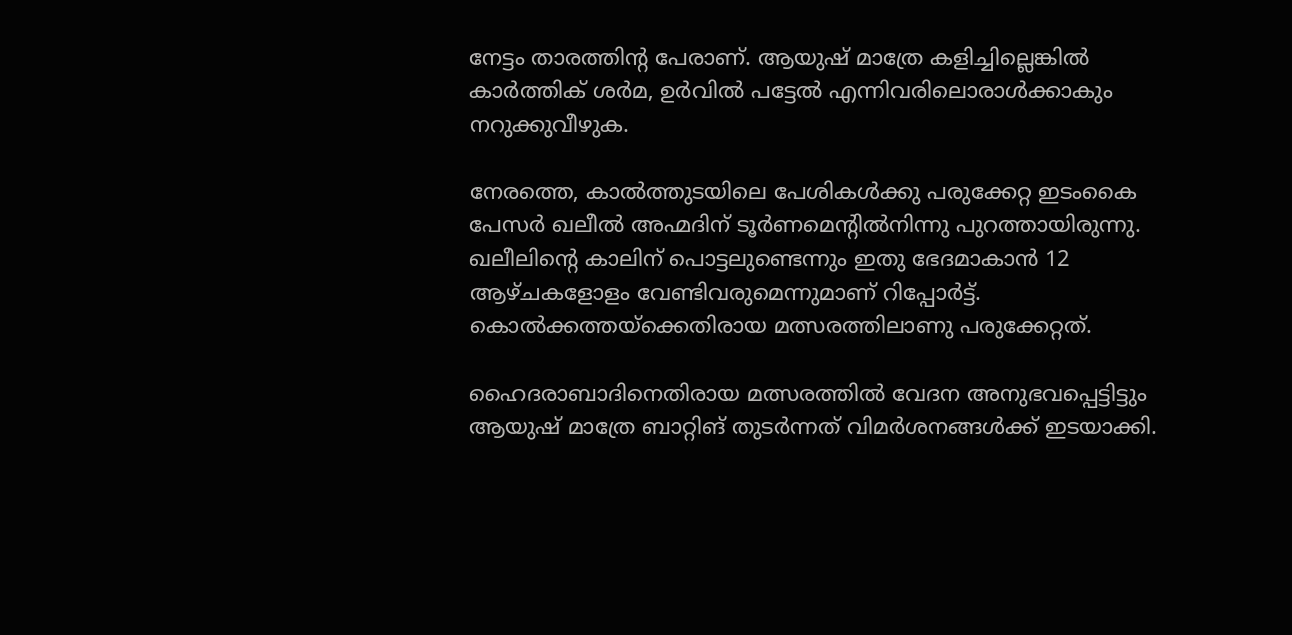നേട്ടം താരത്തിന്റ പേരാണ്. ആയുഷ് മാത്രേ കളിച്ചില്ലെങ്കിൽ കാർത്തിക് ശർമ, ഉർവിൽ പട്ടേൽ എന്നിവരിലൊരാൾക്കാകും നറുക്കുവീഴുക.

നേരത്തെ, കാൽത്തുടയിലെ പേശികൾക്കു പരുക്കേറ്റ ഇടംകൈ പേസർ ഖലീൽ അഹ്മദിന് ടൂർണമെന്റിൽനിന്നു പുറത്തായിരുന്നു. ഖലീലിന്റെ കാലിന് പൊട്ടലുണ്ടെന്നും ഇതു ഭേദമാകാൻ 12 ആഴ്ചകളോളം വേണ്ടിവരുമെന്നുമാണ് റിപ്പോർട്ട്. കൊൽക്കത്തയ്ക്കെതിരായ മത്സരത്തിലാണു പരുക്കേറ്റത്.

ഹൈദരാബാദിനെതിരായ മത്സരത്തിൽ വേദന അനുഭവപ്പെട്ടിട്ടും ആയുഷ് മാത്രേ ബാറ്റിങ് തുടർന്നത് വിമർശനങ്ങൾക്ക് ഇടയാക്കി.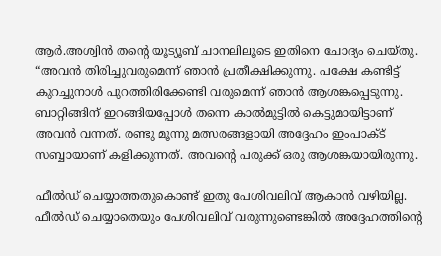ആർ.അശ്വിൻ തന്റെ യൂട്യൂബ് ചാനലിലൂടെ ഇതിനെ ചോദ്യം ചെയ്തു. “അവൻ തിരിച്ചുവരുമെന്ന് ഞാൻ പ്രതീക്ഷിക്കുന്നു. പക്ഷേ കണ്ടിട്ട് കുറച്ചുനാൾ പുറത്തിരിക്കേണ്ടി വരുമെന്ന് ഞാൻ ആശങ്കപ്പെടുന്നു. ബാറ്റിങ്ങിന് ഇറങ്ങിയപ്പോൾ തന്നെ കാൽമുട്ടിൽ കെട്ടുമായിട്ടാണ് അവൻ വന്നത്. രണ്ടു മൂന്നു മത്സരങ്ങളായി അദ്ദേഹം ഇംപാക്ട് സബ്ബായാണ് കളിക്കുന്നത്. അവന്റെ പരുക്ക് ഒരു ആശങ്കയായിരുന്നു.

ഫീൽഡ് ചെയ്യാത്തതുകൊണ്ട് ഇതു പേശിവലിവ് ആകാൻ വഴിയില്ല. ഫീൽഡ് ചെയ്യാതെയും പേശിവലിവ് വരുന്നുണ്ടെങ്കിൽ അദ്ദേഹത്തിന്റെ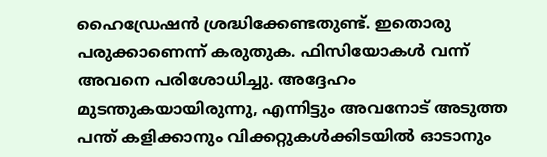ഹൈഡ്രേഷൻ ശ്രദ്ധിക്കേണ്ടതുണ്ട്. ഇതൊരു പരുക്കാണെന്ന് കരുതുക. ഫിസിയോകൾ വന്ന് അവനെ പരിശോധിച്ചു. അദ്ദേഹം മുടന്തുകയായിരുന്നു, എന്നിട്ടും അവനോട് അടുത്ത പന്ത് കളിക്കാനും വിക്കറ്റുകൾക്കിടയിൽ ഓടാനും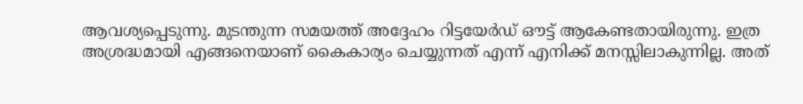ആവശ്യപ്പെടുന്നു. മുടന്തുന്ന സമയത്ത് അദ്ദേഹം റിട്ടയേർഡ് ഔട്ട് ആകേണ്ടതായിരുന്നു. ഇത്ര അശ്രദ്ധമായി എങ്ങനെയാണ് കൈകാര്യം ചെയ്യുന്നത് എന്ന് എനിക്ക് മനസ്സിലാകുന്നില്ല. അത്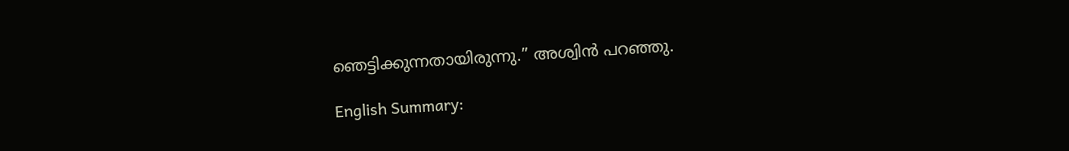ഞെട്ടിക്കുന്നതായിരുന്നു.” അശ്വിൻ പറഞ്ഞു.

English Summary: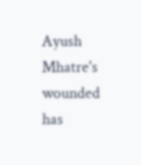Ayush Mhatre's wounded has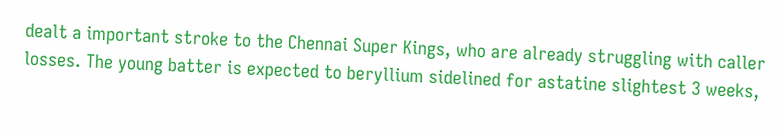dealt a important stroke to the Chennai Super Kings, who are already struggling with caller losses. The young batter is expected to beryllium sidelined for astatine slightest 3 weeks,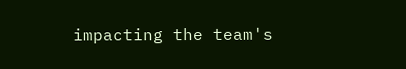impacting the team's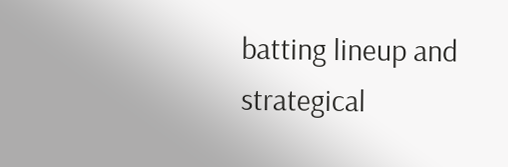batting lineup and strategical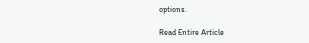options.

Read Entire Article